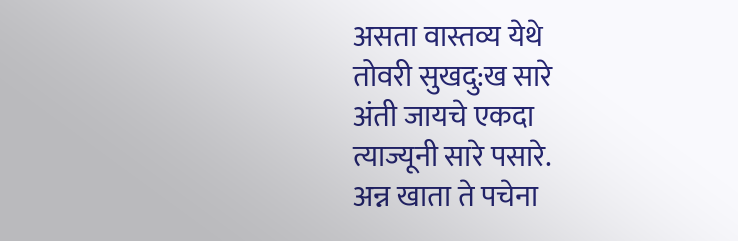असता वास्तव्य येथे
तोवरी सुखदु:ख सारे
अंती जायचे एकदा
त्याज्यूनी सारे पसारे.
अन्न खाता ते पचेना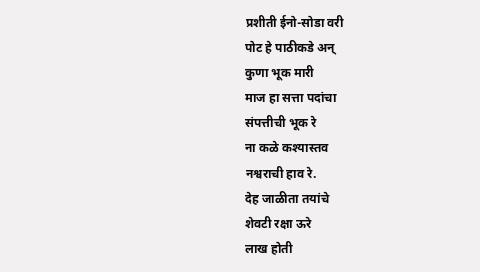प्रशीती ईनो-सोडा वरी
पोट हे पाठीकडे अन्
कुणा भूक मारी
माज हा सत्ता पदांचा
संपत्तीची भूक रे
ना कळे कश्यास्तव
नश्वराची हाव रे.
देह जाळीता तयांचे
शेवटी रक्षा ऊरे
लाख होती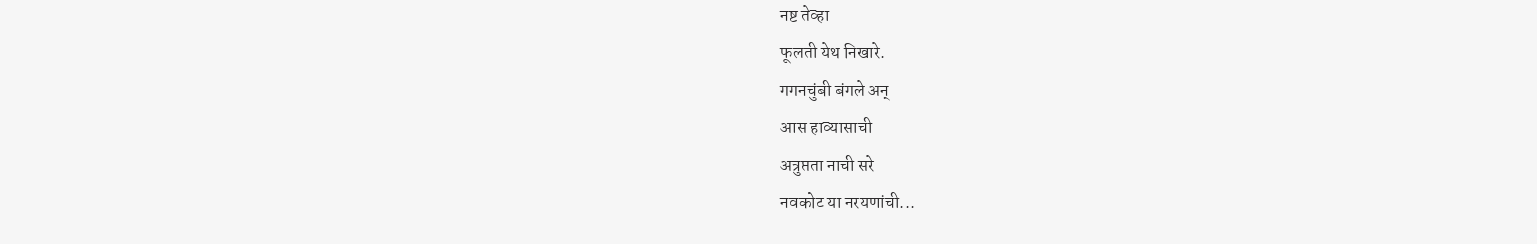नष्ट तेव्हा
फूलती येथ निखारे.
गगनचुंबी बंगले अन्
आस हाव्यासाची
अत्रुप्तता नाची सरे
नवकोट या नरयणांची...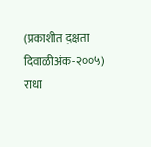(प्रकाशीत द़क्षता दिवाळीअंक-२००५)
राधा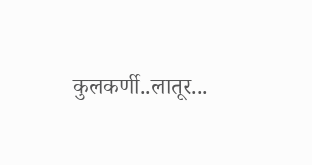कुलकर्णी..लातूर...